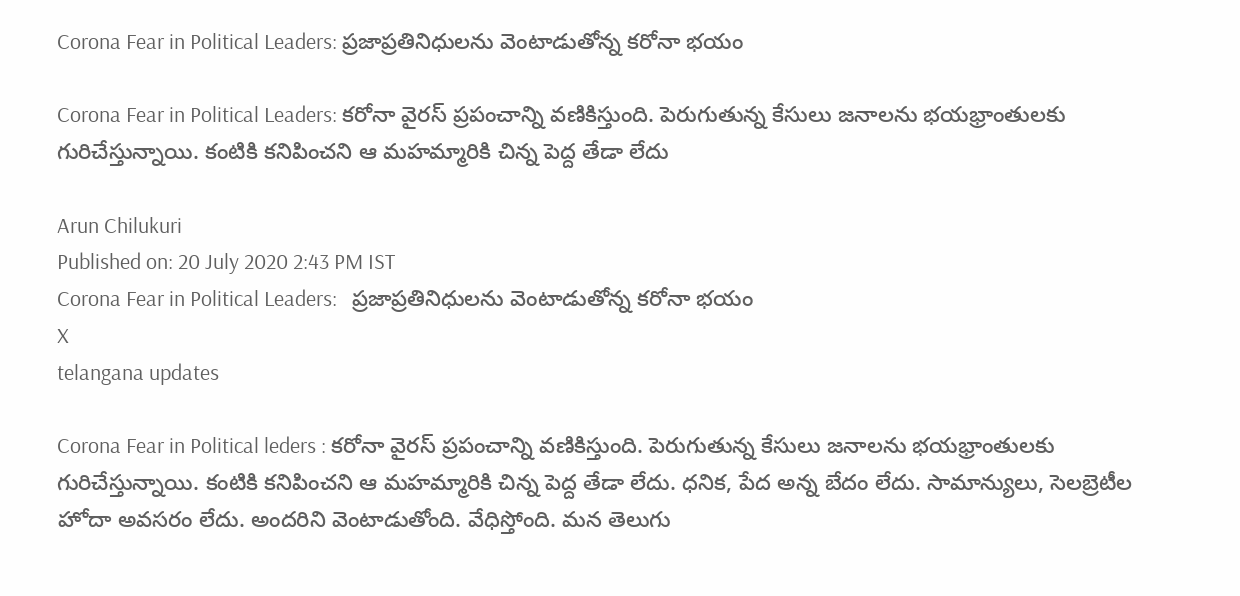Corona Fear in Political Leaders: ప్రజాప్రతినిధులను వెంటాడుతోన్న కరోనా భయం

Corona Fear in Political Leaders: కరోనా వైరస్ ప్రపంచాన్ని వణికిస్తుంది. పెరుగుతున్న కేసులు జనాలను భయభ్రాంతులకు గురిచేస్తున్నాయి. కంటికి కనిపించని ఆ మహమ్మారికి చిన్న పెద్ద తేడా లేదు

Arun Chilukuri
Published on: 20 July 2020 2:43 PM IST
Corona Fear in Political Leaders:   ప్రజాప్రతినిధులను వెంటాడుతోన్న కరోనా భయం
X
telangana updates

Corona Fear in Political leders : కరోనా వైరస్ ప్రపంచాన్ని వణికిస్తుంది. పెరుగుతున్న కేసులు జనాలను భయభ్రాంతులకు గురిచేస్తున్నాయి. కంటికి కనిపించని ఆ మహమ్మారికి చిన్న పెద్ద తేడా లేదు. ధనిక, పేద అన్న బేదం లేదు. సామాన్యులు, సెలబ్రెటీల హోదా అవసరం లేదు. అందరిని వెంటాడుతోంది. వేధిస్తోంది. మన తెలుగు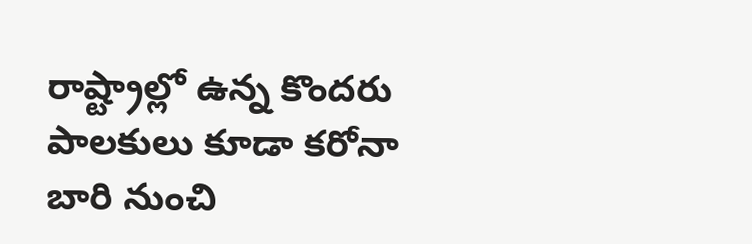రాష్ట్రాల్లో ఉన్న కొందరు పాలకులు కూడా కరోనా బారి నుంచి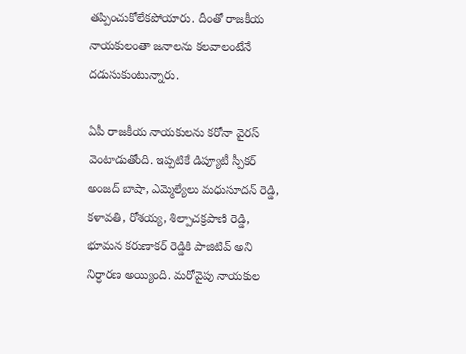తప్పించుకోలేకపోయారు. దీంతో రాజకీయ నాయకులంతా జనాలను కలవాలంటేనే దడుసుకుంటున్నారు.

ఏపీ రాజకీయ నాయకులను కరోనా వైరస్ వెంటాడుతోంది. ఇప్పటికే డిప్యూటీ స్పీకర్ అంజద్ బాషా, ఎమ్మెల్యేలు మధుసూదన్ రెడ్డి, కళావతి, రోశయ్య, శిల్పాచక్రపాణి రెడ్డి, భూమన కరుణాకర్ రెడ్డికి పాజిటివ్ అని నిర్ధారణ అయ్యింది. మరోవైపు నాయకుల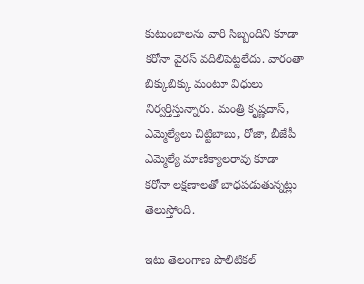కుటుంబాలను వారి సిబ్బందిని కూడా కరోనా వైరస్ వదిలిపెట్టలేదు. వారంతా బిక్కుబిక్కు మంటూ విధులు నిర్వర్తిస్తున్నారు. మంత్రి కృష్ణదాస్, ఎమ్మెల్యేలు చిట్టిబాబు, రోజా, బీజేపీ ఎమ్మెల్యే మాణిక్యాలరావు కూడా కరోనా లక్షణాలతో బాధపడుతున్నట్లు తెలుస్తోంది.

ఇటు తెలంగాణ పొలిటికల్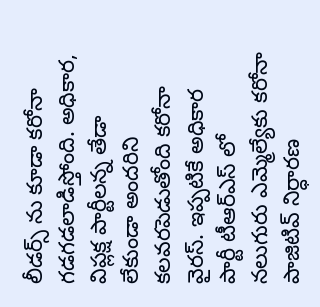లీడర్స్ ను కూడా కరోనా గడగడలాడిస్తోంది. అధికార, విప్లక్ష పార్టీలన్న తేడా లేకుండా అందరిని కలవరపెడుతోంది కరోనా వైరస్. ఇప్పటికే అధికార పార్టీ టీఆర్ఎస్ లో నలుగురు ఎమ్మెల్యేకు కరోనా పాజిటివ్ నిర్ధారణ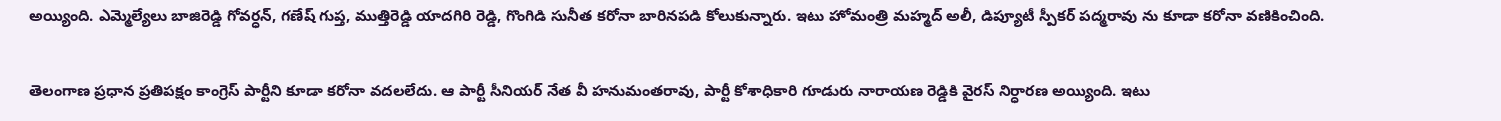అయ్యింది. ఎమ్మెల్యేలు బాజిరెడ్డి గోవర్ధన్, గణేష్ గుప్త, ముత్తిరెడ్డి యాదగిరి రెడ్డి, గొంగిడి సునీత కరోనా బారినపడి కోలుకున్నారు. ఇటు హోమంత్రి మహ్మద్ అలీ, డిప్యూటీ స్పీకర్ పద్మరావు ను కూడా కరోనా వణికించింది.

తెలంగాణ ప్రధాన ప్రతిపక్షం కాంగ్రెస్ పార్టీని కూడా కరోనా వదలలేదు. ఆ పార్టీ సీనియర్ నేత వీ హనుమంతరావు, పార్టీ కోశాధికారి గూడురు నారాయణ రెడ్డికి వైరస్ నిర్ధారణ అయ్యింది. ఇటు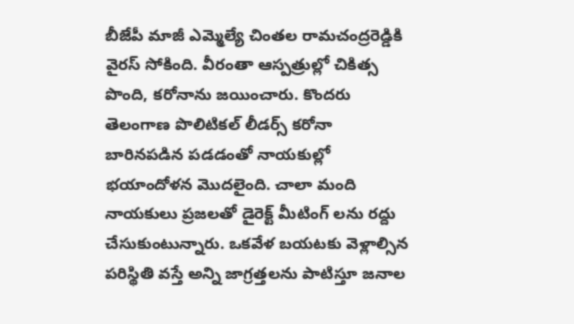బీజేపీ మాజీ ఎమ్మెల్యే చింతల రామచంద్రరెడ్డికి వైరస్ సోకింది. వీరంతా ఆస్పత్రుల్లో చికిత్స పొంది, కరోనాను జయించారు. కొందరు తెలంగాణ పొలిటికల్ లీడర్స్ కరోనా బారినపడిన పడడంతో నాయకుల్లో భయాందోళన మొదలైంది. చాలా మంది నాయకులు ప్రజలతో డైరెక్ట్ మీటింగ్ లను రద్దు చేసుకుంటున్నారు. ఒకవేళ బయటకు వెళ్లాల్సిన పరిస్థితి వస్తే అన్ని జాగ్రత్తలను పాటిస్తూ జనాల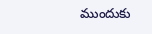ముందుకు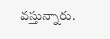వస్తున్నారు.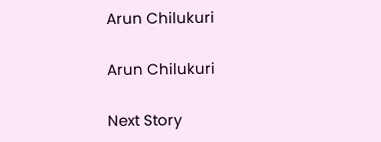Arun Chilukuri

Arun Chilukuri

Next Story